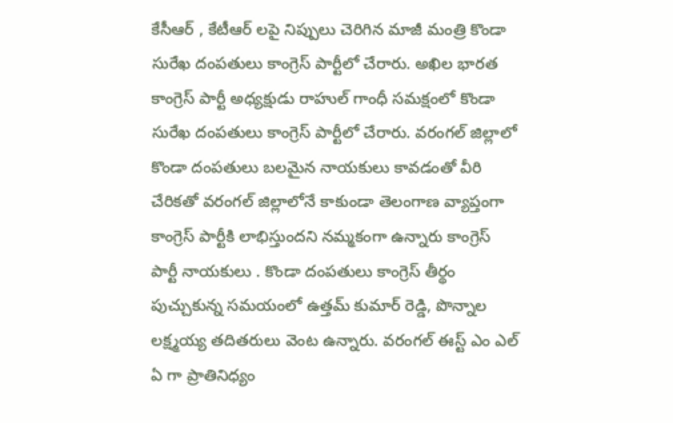కేసీఆర్ , కేటీఆర్ లపై నిప్పులు చెరిగిన మాజీ మంత్రి కొండా సురేఖ దంపతులు కాంగ్రెస్ పార్టీలో చేరారు. అఖిల భారత కాంగ్రెస్ పార్టీ అధ్యక్షుడు రాహుల్ గాంధీ సమక్షంలో కొండా సురేఖ దంపతులు కాంగ్రెస్ పార్టీలో చేరారు. వరంగల్ జిల్లాలో కొండా దంపతులు బలమైన నాయకులు కావడంతో వీరి చేరికతో వరంగల్ జిల్లాలోనే కాకుండా తెలంగాణ వ్యాప్తంగా కాంగ్రెస్ పార్టీకి లాభిస్తుందని నమ్మకంగా ఉన్నారు కాంగ్రెస్ పార్టీ నాయకులు . కొండా దంపతులు కాంగ్రెస్ తీర్థం పుచ్చుకున్న సమయంలో ఉత్తమ్ కుమార్ రెడ్డి, పొన్నాల లక్ష్మయ్య తదితరులు వెంట ఉన్నారు. వరంగల్ ఈస్ట్ ఎం ఎల్ ఏ గా ప్రాతినిధ్యం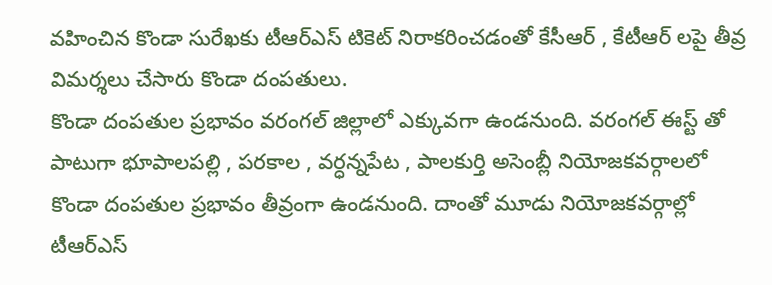వహించిన కొండా సురేఖకు టీఆర్ఎస్ టికెట్ నిరాకరించడంతో కేసీఆర్ , కేటీఆర్ లపై తీవ్ర విమర్శలు చేసారు కొండా దంపతులు.
కొండా దంపతుల ప్రభావం వరంగల్ జిల్లాలో ఎక్కువగా ఉండనుంది. వరంగల్ ఈస్ట్ తో పాటుగా భూపాలపల్లి , పరకాల , వర్ధన్నపేట , పాలకుర్తి అసెంబ్లీ నియోజకవర్గాలలో కొండా దంపతుల ప్రభావం తీవ్రంగా ఉండనుంది. దాంతో మూడు నియోజకవర్గాల్లో టీఆర్ఎస్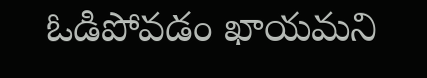ఓడిపోవడం ఖాయమని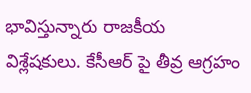భావిస్తున్నారు రాజకీయ విశ్లేషకులు. కేసీఆర్ పై తీవ్ర ఆగ్రహం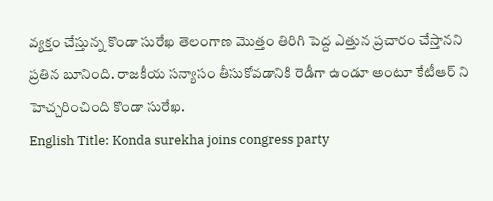వ్యక్తం చేస్తున్న కొండా సురేఖ తెలంగాణ మొత్తం తిరిగి పెద్ద ఎత్తున ప్రచారం చేస్తానని ప్రతిన బూనింది. రాజకీయ సన్యాసం తీసుకోవడానికి రెడీగా ఉండూ అంటూ కేటీఆర్ ని హెచ్చరించింది కొండా సురేఖ.
English Title: Konda surekha joins congress party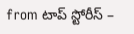from టాప్ స్టోరీస్ –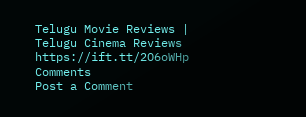Telugu Movie Reviews | Telugu Cinema Reviews https://ift.tt/2O6oWHp
Comments
Post a Comment